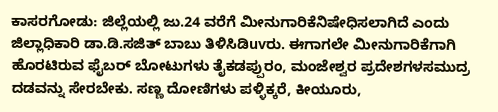ಕಾಸರಗೋಡು: ಜಿಲ್ಲೆಯಲ್ಲಿ ಜು.24 ವರೆಗೆ ಮೀನುಗಾರಿಕೆನಿಷೇಧಿಸಲಾಗಿದೆ ಎಂದು ಜಿಲ್ಲಾಧಿಕಾರಿ ಡಾ.ಡಿ.ಸಜಿತ್ ಬಾಬು ತಿಳಿಸಿಡಿuvರು. ಈಗಾಗಲೇ ಮೀನುಗಾರಿಕೆಗಾಗಿ ಹೊರಟಿರುವ ಫೈಬರ್ ಬೋಟುಗಳು ತೈಕಡಪ್ಪುರಂ, ಮಂಜೇಶ್ವರ ಪ್ರದೇಶಗಳಸಮುದ್ರ ದಡವನ್ನು ಸೇರಬೇಕು. ಸಣ್ಣ ದೋಣಿಗಳು ಪಳ್ಳಿಕ್ಕರೆ, ಕೀಯೂರು,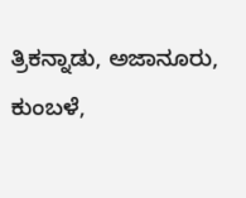ತ್ರಿಕನ್ನಾಡು, ಅಜಾನೂರು, ಕುಂಬಳೆ,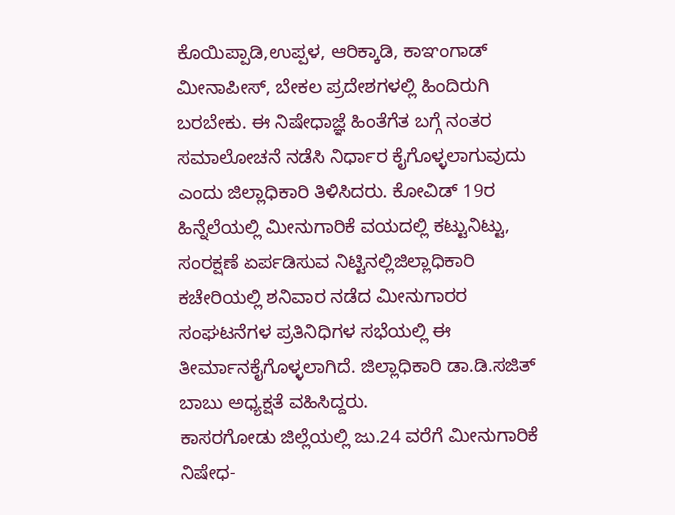ಕೊಯಿಪ್ಪಾಡಿ,ಉಪ್ಪಳ, ಆರಿಕ್ಕಾಡಿ, ಕಾಞಂಗಾಡ್ ಮೀನಾಪೀಸ್, ಬೇಕಲ ಪ್ರದೇಶಗಳಲ್ಲಿ ಹಿಂದಿರುಗಿ ಬರಬೇಕು. ಈ ನಿಷೇಧಾಜ್ಞೆ ಹಿಂತೆಗೆತ ಬಗ್ಗೆ ನಂತರ ಸಮಾಲೋಚನೆ ನಡೆಸಿ ನಿರ್ಧಾರ ಕೈಗೊಳ್ಳಲಾಗುವುದು ಎಂದು ಜಿಲ್ಲಾಧಿಕಾರಿ ತಿಳಿಸಿದರು. ಕೋವಿಡ್ 19ರ ಹಿನ್ನೆಲೆಯಲ್ಲಿ ಮೀನುಗಾರಿಕೆ ವಯದಲ್ಲಿ ಕಟ್ಟುನಿಟ್ಟು, ಸಂರಕ್ಷಣೆ ಏರ್ಪಡಿಸುವ ನಿಟ್ಟಿನಲ್ಲಿಜಿಲ್ಲಾಧಿಕಾರಿ ಕಚೇರಿಯಲ್ಲಿ ಶನಿವಾರ ನಡೆದ ಮೀನುಗಾರರ ಸಂಘಟನೆಗಳ ಪ್ರತಿನಿಧಿಗಳ ಸಭೆಯಲ್ಲಿ ಈ ತೀರ್ಮಾನಕೈಗೊಳ್ಳಲಾಗಿದೆ. ಜಿಲ್ಲಾಧಿಕಾರಿ ಡಾ.ಡಿ.ಸಜಿತ್ ಬಾಬು ಅಧ್ಯಕ್ಷತೆ ವಹಿಸಿದ್ದರು.
ಕಾಸರಗೋಡು ಜಿಲ್ಲೆಯಲ್ಲಿ ಜು.24 ವರೆಗೆ ಮೀನುಗಾರಿಕೆ ನಿಷೇಧ-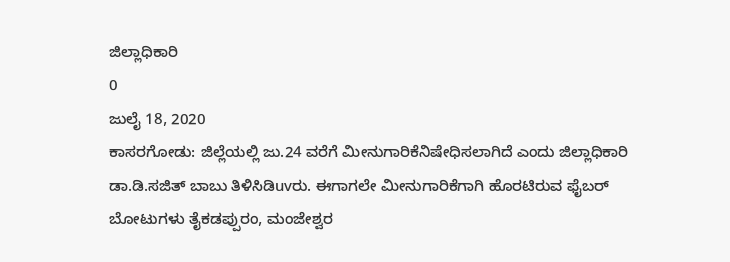ಜಿಲ್ಲಾಧಿಕಾರಿ
0
ಜುಲೈ 18, 2020
ಕಾಸರಗೋಡು: ಜಿಲ್ಲೆಯಲ್ಲಿ ಜು.24 ವರೆಗೆ ಮೀನುಗಾರಿಕೆನಿಷೇಧಿಸಲಾಗಿದೆ ಎಂದು ಜಿಲ್ಲಾಧಿಕಾರಿ ಡಾ.ಡಿ.ಸಜಿತ್ ಬಾಬು ತಿಳಿಸಿಡಿuvರು. ಈಗಾಗಲೇ ಮೀನುಗಾರಿಕೆಗಾಗಿ ಹೊರಟಿರುವ ಫೈಬರ್ ಬೋಟುಗಳು ತೈಕಡಪ್ಪುರಂ, ಮಂಜೇಶ್ವರ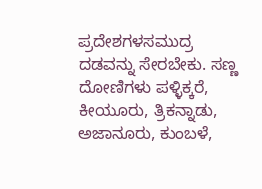ಪ್ರದೇಶಗಳಸಮುದ್ರ ದಡವನ್ನು ಸೇರಬೇಕು. ಸಣ್ಣ ದೋಣಿಗಳು ಪಳ್ಳಿಕ್ಕರೆ, ಕೀಯೂರು, ತ್ರಿಕನ್ನಾಡು, ಅಜಾನೂರು, ಕುಂಬಳೆ,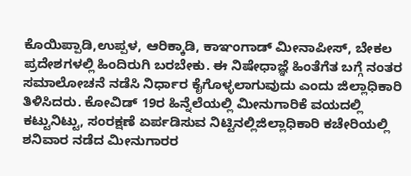ಕೊಯಿಪ್ಪಾಡಿ,ಉಪ್ಪಳ, ಆರಿಕ್ಕಾಡಿ, ಕಾಞಂಗಾಡ್ ಮೀನಾಪೀಸ್, ಬೇಕಲ ಪ್ರದೇಶಗಳಲ್ಲಿ ಹಿಂದಿರುಗಿ ಬರಬೇಕು. ಈ ನಿಷೇಧಾಜ್ಞೆ ಹಿಂತೆಗೆತ ಬಗ್ಗೆ ನಂತರ ಸಮಾಲೋಚನೆ ನಡೆಸಿ ನಿರ್ಧಾರ ಕೈಗೊಳ್ಳಲಾಗುವುದು ಎಂದು ಜಿಲ್ಲಾಧಿಕಾರಿ ತಿಳಿಸಿದರು. ಕೋವಿಡ್ 19ರ ಹಿನ್ನೆಲೆಯಲ್ಲಿ ಮೀನುಗಾರಿಕೆ ವಯದಲ್ಲಿ ಕಟ್ಟುನಿಟ್ಟು, ಸಂರಕ್ಷಣೆ ಏರ್ಪಡಿಸುವ ನಿಟ್ಟಿನಲ್ಲಿಜಿಲ್ಲಾಧಿಕಾರಿ ಕಚೇರಿಯಲ್ಲಿ ಶನಿವಾರ ನಡೆದ ಮೀನುಗಾರರ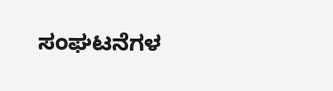ಸಂಘಟನೆಗಳ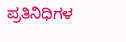ಪ್ರತಿನಿಧಿಗಳ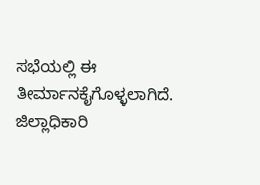ಸಭೆಯಲ್ಲಿ ಈ ತೀರ್ಮಾನಕೈಗೊಳ್ಳಲಾಗಿದೆ. ಜಿಲ್ಲಾಧಿಕಾರಿ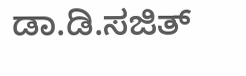ಡಾ.ಡಿ.ಸಜಿತ್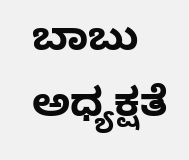ಬಾಬು ಅಧ್ಯಕ್ಷತೆ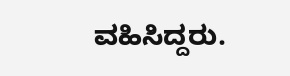ವಹಿಸಿದ್ದರು.